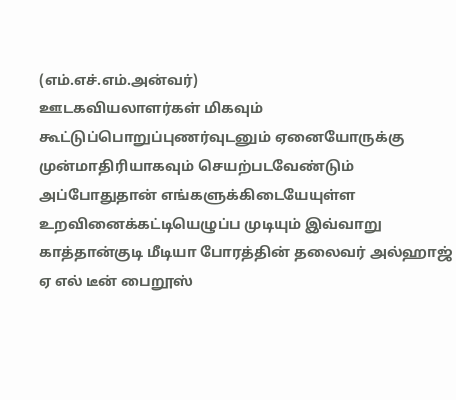(எம்.எச்.எம்.அன்வர்)
ஊடகவியலாளர்கள் மிகவும் கூட்டுப்பொறுப்புணர்வுடனும் ஏனையோருக்கு முன்மாதிரியாகவும் செயற்படவேண்டும் அப்போதுதான் எங்களுக்கிடையேயுள்ள உறவினைக்கட்டியெழுப்ப முடியும் இவ்வாறு காத்தான்குடி மீடியா போரத்தின் தலைவர் அல்ஹாஜ் ஏ எல் டீன் பைறூஸ்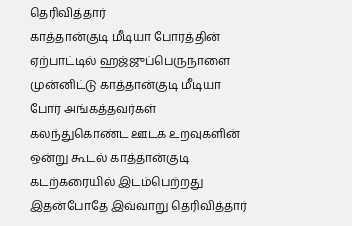தெரிவித்தார்
காத்தான்குடி மீடியா போரத்தின் ஏற்பாட்டில் ஹஜ்ஜுப்பெருநாளை முன்னிட்டு காத்தான்குடி மீடியா போர அங்கத்தவர்கள் கலந்துகொண்ட ஊடக உறவுகளின் ஒன்று கூடல் காத்தான்குடி கடற்கரையில் இடம்பெற்றது இதன்போதே இவ்வாறு தெரிவித்தார்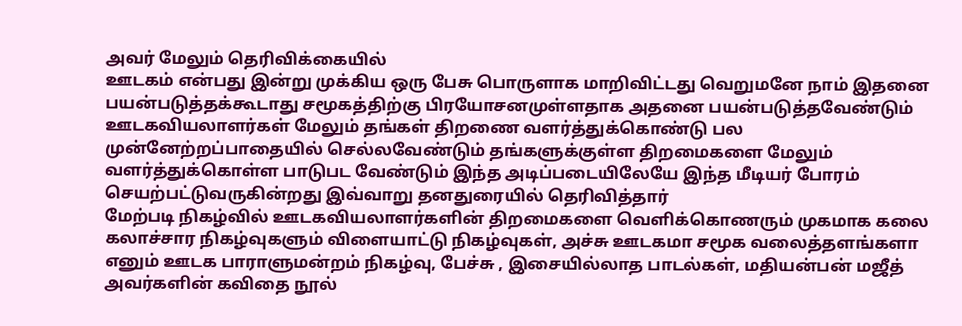அவர் மேலும் தெரிவிக்கையில்
ஊடகம் என்பது இன்று முக்கிய ஒரு பேசு பொருளாக மாறிவிட்டது வெறுமனே நாம் இதனை பயன்படுத்தக்கூடாது சமூகத்திற்கு பிரயோசனமுள்ளதாக அதனை பயன்படுத்தவேண்டும் ஊடகவியலாளர்கள் மேலும் தங்கள் திறணை வளர்த்துக்கொண்டு பல முன்னேற்றப்பாதையில் செல்லவேண்டும் தங்களுக்குள்ள திறமைகளை மேலும் வளர்த்துக்கொள்ள பாடுபட வேண்டும் இந்த அடிப்படையிலேயே இந்த மீடியர் போரம் செயற்பட்டுவருகின்றது இவ்வாறு தனதுரையில் தெரிவித்தார்
மேற்படி நிகழ்வில் ஊடகவியலாளர்களின் திறமைகளை வெளிக்கொணரும் முகமாக கலை கலாச்சார நிகழ்வுகளும் விளையாட்டு நிகழ்வுகள், அச்சு ஊடகமா சமூக வலைத்தளங்களா எனும் ஊடக பாராளுமன்றம் நிகழ்வு, பேச்சு , இசையில்லாத பாடல்கள், மதியன்பன் மஜீத் அவர்களின் கவிதை நூல்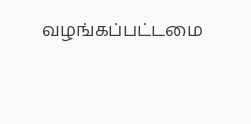வழங்கப்பட்டமை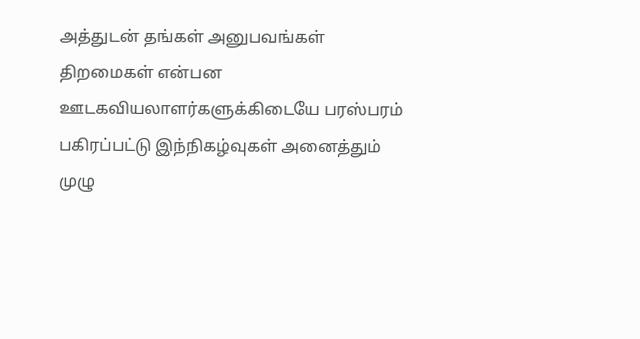அத்துடன் தங்கள் அனுபவங்கள் திறமைகள் என்பன ஊடகவியலாளர்களுக்கிடையே பரஸ்பரம் பகிரப்பட்டு இந்நிகழ்வுகள் அனைத்தும் முழு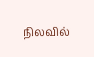நிலவில்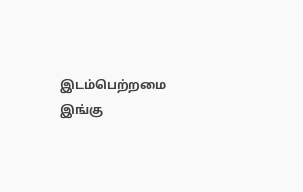இடம்பெற்றமை இங்கு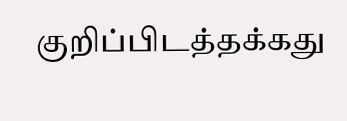குறிப்பிடத்தக்கது